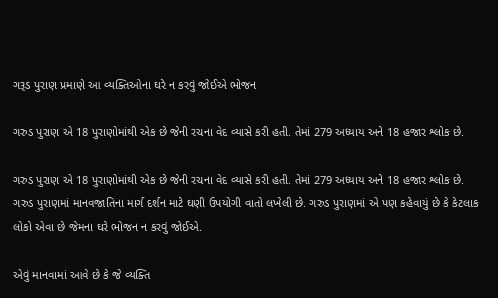ગરૂડ પુરાણ પ્રમાણે આ વ્યક્તિઓના ઘરે ન કરવું જોઈએ ભોજન

ગરુડ પુરાણ એ 18 પુરાણોમાંથી એક છે જેની રચના વેદ વ્યાસે કરી હતી. તેમાં 279 અધ્યાય અને 18 હજાર શ્લોક છે.

ગરુડ પુરાણ એ 18 પુરાણોમાંથી એક છે જેની રચના વેદ વ્યાસે કરી હતી. તેમાં 279 અધ્યાય અને 18 હજાર શ્લોક છે. ગરુડ પુરાણમાં માનવજાતિના માર્ગ દર્શન માટે ઘણી ઉપયોગી વાતો લખેલી છે. ગરુડ પુરાણમાં એ પણ કહેવાયું છે કે કેટલાક લોકો એવા છે જેમના ઘરે ભોજન ન કરવું જોઈએ.

એવું માનવામાં આવે છે કે જે વ્યક્તિ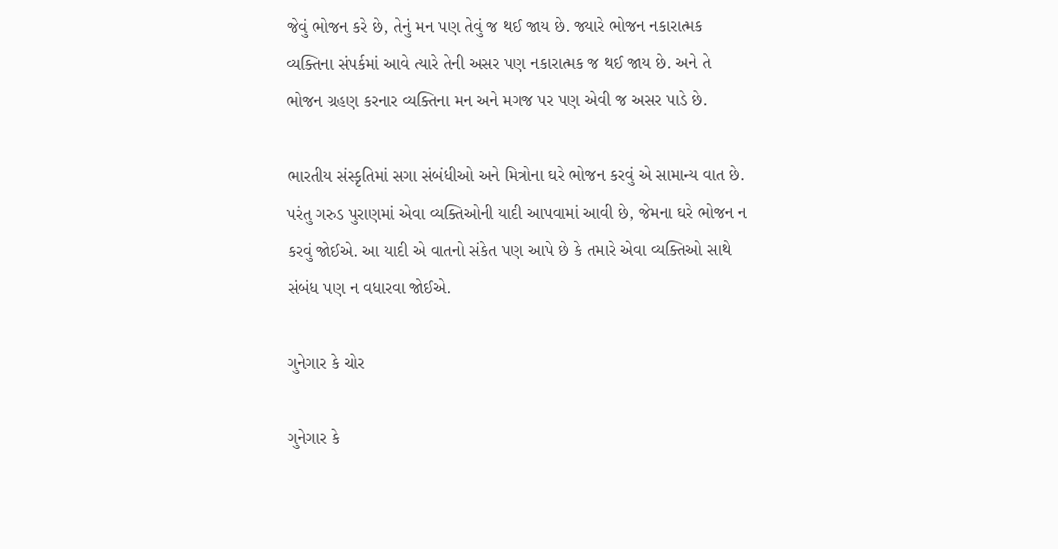જેવું ભોજન કરે છે, તેનું મન પણ તેવું જ થઈ જાય છે. જ્યારે ભોજન નકારાત્મક વ્યક્તિના સંપર્કમાં આવે ત્યારે તેની અસર પણ નકારાત્મક જ થઈ જાય છે. અને તે ભોજન ગ્રહણ કરનાર વ્યક્તિના મન અને મગજ પર પણ એવી જ અસર પાડે છે.

ભારતીય સંસ્કૃતિમાં સગા સંબંધીઓ અને મિત્રોના ઘરે ભોજન કરવું એ સામાન્ય વાત છે. પરંતુ ગરુડ પુરાણમાં એવા વ્યક્તિઓની યાદી આપવામાં આવી છે, જેમના ઘરે ભોજન ન કરવું જોઈએ. આ યાદી એ વાતનો સંકેત પણ આપે છે કે તમારે એવા વ્યક્તિઓ સાથે સંબંધ પણ ન વધારવા જોઈએ.

ગુનેગાર કે ચોર

ગુનેગાર કે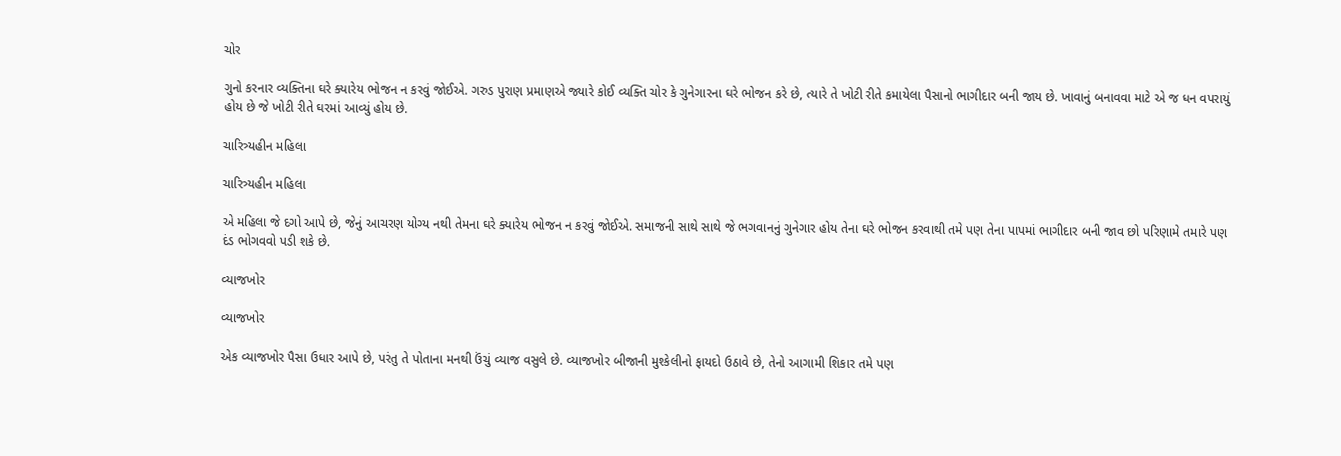ચોર

ગુનો કરનાર વ્યક્તિના ઘરે ક્યારેય ભોજન ન કરવું જોઈએ. ગરુડ પુરાણ પ્રમાણએ જ્યારે કોઈ વ્યક્તિ ચોર કે ગુનેગારના ઘરે ભોજન કરે છે, ત્યારે તે ખોટી રીતે કમાયેલા પૈસાનો ભાગીદાર બની જાય છે. ખાવાનું બનાવવા માટે એ જ ધન વપરાયું હોય છે જે ખોટી રીતે ઘરમાં આવ્યું હોય છે.

ચારિત્ર્યહીન મહિલા

ચારિત્ર્યહીન મહિલા

એ મહિલા જે દગો આપે છે, જેનું આચરણ યોગ્ય નથી તેમના ઘરે ક્યારેય ભોજન ન કરવું જોઈએ. સમાજની સાથે સાથે જે ભગવાનનું ગુનેગાર હોય તેના ઘરે ભોજન કરવાથી તમે પણ તેના પાપમાં ભાગીદાર બની જાવ છો પરિણામે તમારે પણ દંડ ભોગવવો પડી શકે છે.

વ્યાજખોર

વ્યાજખોર

એક વ્યાજખોર પૈસા ઉધાર આપે છે, પરંતુ તે પોતાના મનથી ઉંચું વ્યાજ વસુલે છે. વ્યાજખોર બીજાની મુશ્કેલીનો ફાયદો ઉઠાવે છે, તેનો આગામી શિકાર તમે પણ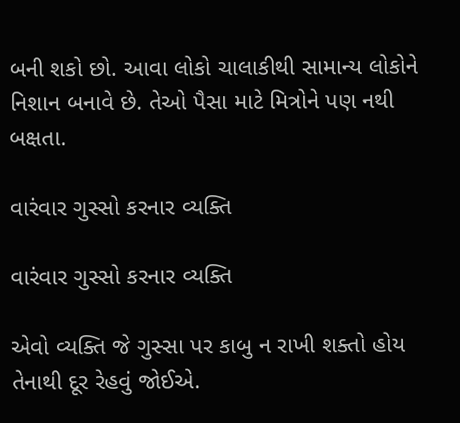બની શકો છો. આવા લોકો ચાલાકીથી સામાન્ય લોકોને નિશાન બનાવે છે. તેઓ પૈસા માટે મિત્રોને પણ નથી બક્ષતા.

વારંવાર ગુસ્સો કરનાર વ્યક્તિ

વારંવાર ગુસ્સો કરનાર વ્યક્તિ

એવો વ્યક્તિ જે ગુસ્સા પર કાબુ ન રાખી શક્તો હોય તેનાથી દૂર રેહવું જોઈએ.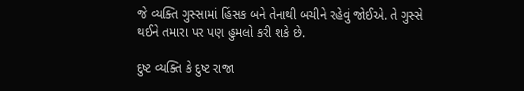જે વ્યક્તિ ગુસ્સામાં હિંસક બને તેનાથી બચીને રહેવું જોઈએ. તે ગુસ્સે થઈને તમારા પર પણ હુમલો કરી શકે છે.

દુષ્ટ વ્યક્તિ કે દુષ્ટ રાજા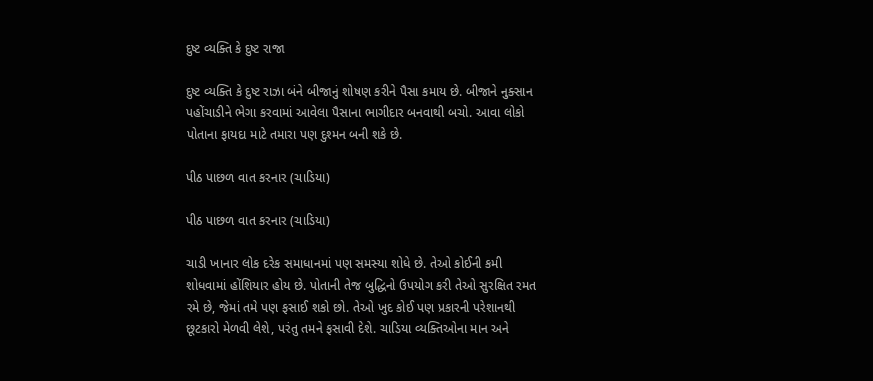દુષ્ટ વ્યક્તિ કે દુષ્ટ રાજા

દુષ્ટ વ્યક્તિ કે દુષ્ટ રાઝા બંને બીજાનું શોષણ કરીને પૈસા કમાય છે. બીજાને નુક્સાન પહોંચાડીને ભેગા કરવામાં આવેલા પૈસાના ભાગીદાર બનવાથી બચો. આવા લોકો પોતાના ફાયદા માટે તમારા પણ દુશ્મન બની શકે છે.

પીઠ પાછળ વાત કરનાર (ચાડિયા)

પીઠ પાછળ વાત કરનાર (ચાડિયા)

ચાડી ખાનાર લોક દરેક સમાધાનમાં પણ સમસ્યા શોધે છે. તેઓ કોઈની કમી શોધવામાં હોંશિયાર હોય છે. પોતાની તેજ બુદ્ધિનો ઉપયોગ કરી તેઓ સુરક્ષિત રમત રમે છે, જેમાં તમે પણ ફસાઈ શકો છો. તેઓ ખુદ કોઈ પણ પ્રકારની પરેશાનથી છૂટકારો મેળવી લેશે, પરંતુ તમને ફસાવી દેશે. ચાડિયા વ્યક્તિઓના માન અને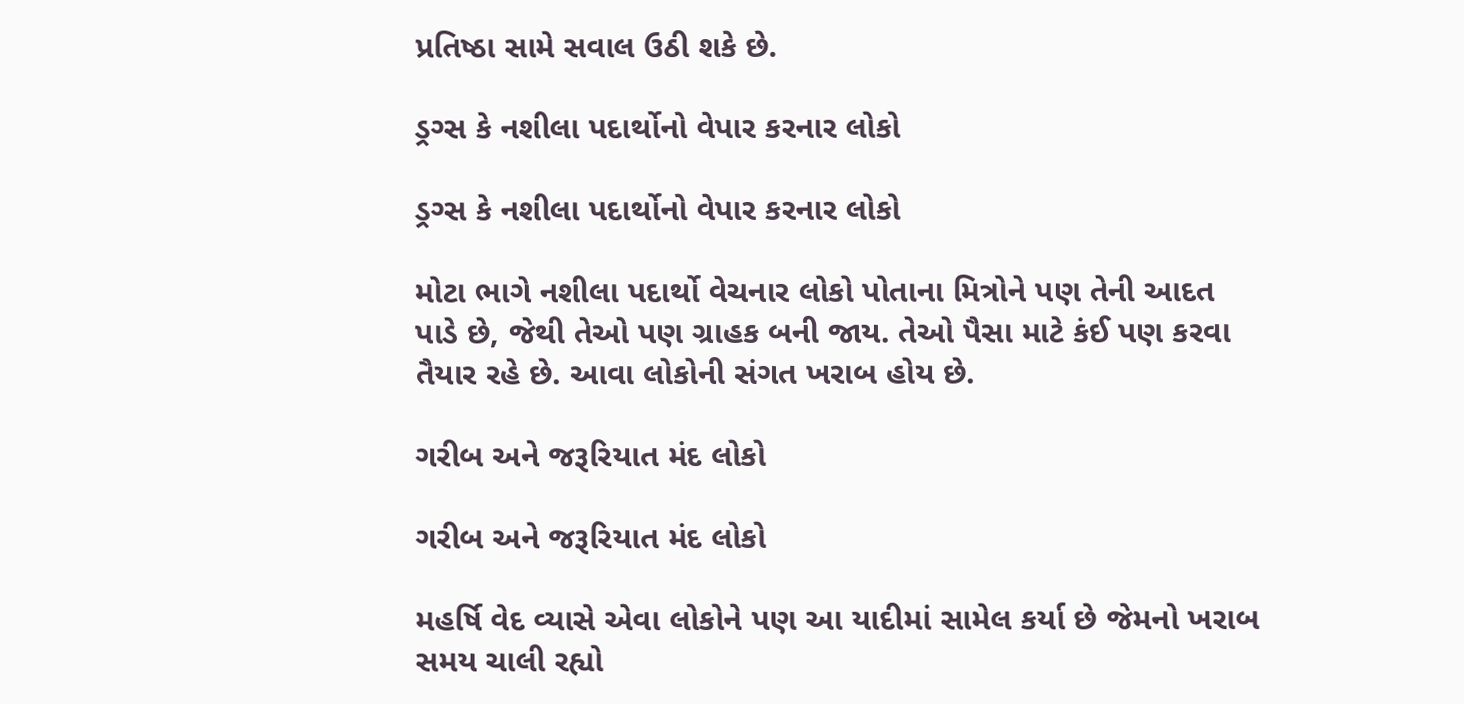પ્રતિષ્ઠા સામે સવાલ ઉઠી શકે છે.

ડ્રગ્સ કે નશીલા પદાર્થોનો વેપાર કરનાર લોકો

ડ્રગ્સ કે નશીલા પદાર્થોનો વેપાર કરનાર લોકો

મોટા ભાગે નશીલા પદાર્થો વેચનાર લોકો પોતાના મિત્રોને પણ તેની આદત પાડે છે, જેથી તેઓ પણ ગ્રાહક બની જાય. તેઓ પૈસા માટે કંઈ પણ કરવા તૈયાર રહે છે. આવા લોકોની સંગત ખરાબ હોય છે.

ગરીબ અને જરૂરિયાત મંદ લોકો

ગરીબ અને જરૂરિયાત મંદ લોકો

મહર્ષિ વેદ વ્યાસે એવા લોકોને પણ આ યાદીમાં સામેલ કર્યા છે જેમનો ખરાબ સમય ચાલી રહ્યો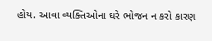હોય. આવા વ્યક્તિઓના ઘરે ભોજન ન કરો કારણ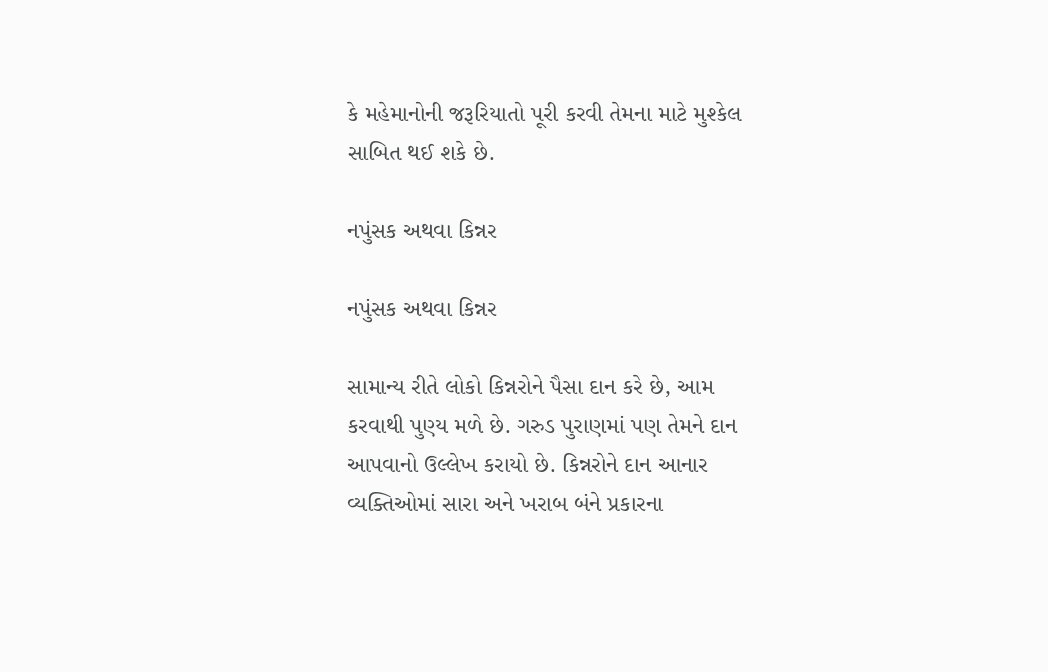કે મહેમાનોની જરૂરિયાતો પૂરી કરવી તેમના માટે મુશ્કેલ સાબિત થઈ શકે છે.

નપુંસક અથવા કિન્નર

નપુંસક અથવા કિન્નર

સામાન્ય રીતે લોકો કિન્નરોને પૈસા દાન કરે છે, આમ કરવાથી પુણ્ય મળે છે. ગરુડ પુરાણમાં પણ તેમને દાન આપવાનો ઉલ્લેખ કરાયો છે. કિન્નરોને દાન આનાર વ્યક્તિઓમાં સારા અને ખરાબ બંને પ્રકારના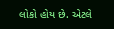લોકો હોય છે. એટલે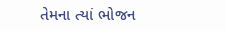તેમના ત્યાં ભોજન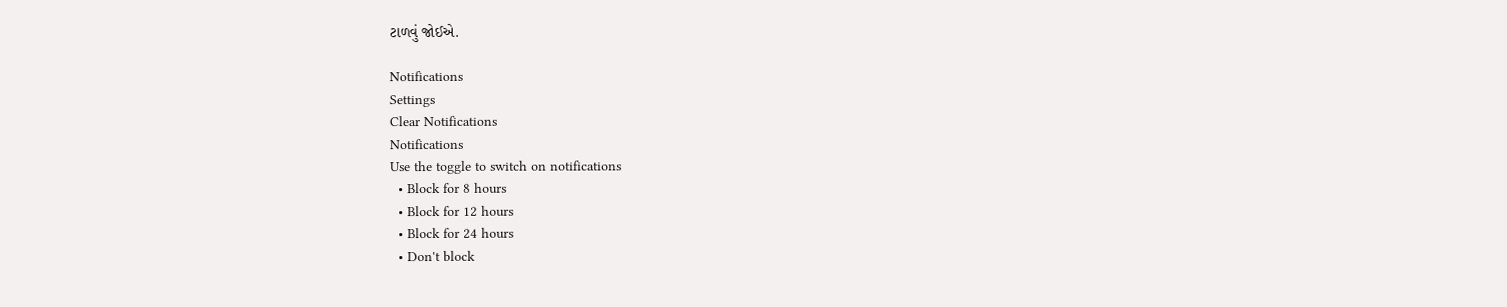ટાળવું જોઈએ.

Notifications
Settings
Clear Notifications
Notifications
Use the toggle to switch on notifications
  • Block for 8 hours
  • Block for 12 hours
  • Block for 24 hours
  • Don't block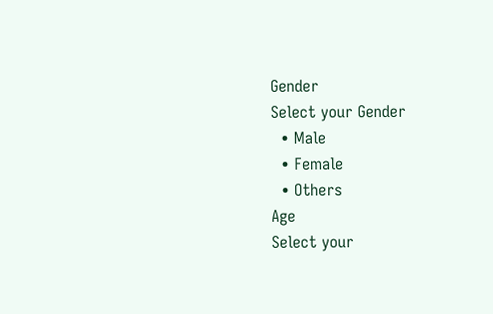Gender
Select your Gender
  • Male
  • Female
  • Others
Age
Select your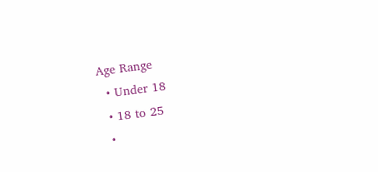Age Range
  • Under 18
  • 18 to 25
  •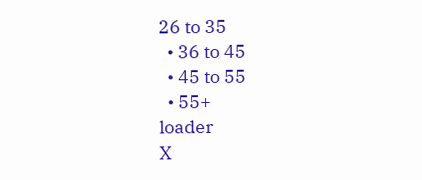26 to 35
  • 36 to 45
  • 45 to 55
  • 55+
loader
X